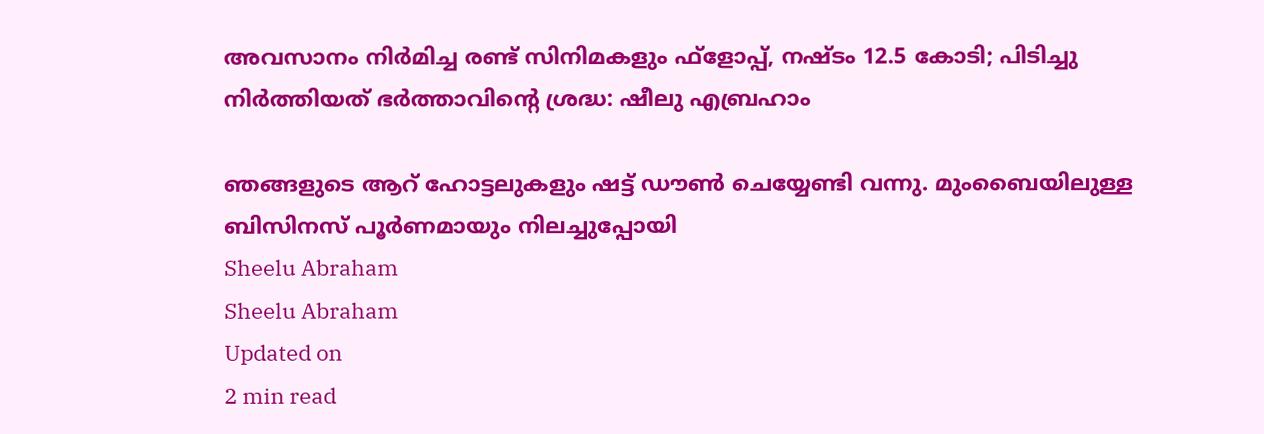അവസാനം നിര്‍മിച്ച രണ്ട് സിനിമകളും ഫ്‌ളോപ്പ്, നഷ്ടം 12.5 കോടി; പിടിച്ചു നിര്‍ത്തിയത് ഭര്‍ത്താവിന്റെ ശ്രദ്ധ: ഷീലു എബ്രഹാം

ഞങ്ങളുടെ ആറ് ഹോട്ടലുകളും ഷട്ട് ഡൗണ്‍ ചെയ്യേണ്ടി വന്നു. മുംബൈയിലുള്ള ബിസിനസ് പൂര്‍ണമായും നിലച്ചുപ്പോയി
Sheelu Abraham
Sheelu Abraham
Updated on
2 min read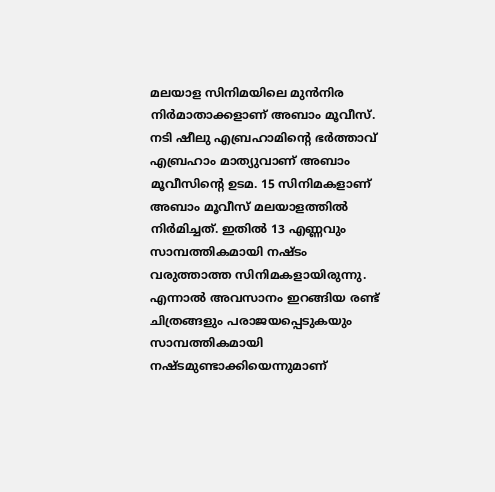മലയാള സിനിമയിലെ മുന്‍നിര നിര്‍മാതാക്കളാണ് അബാം മൂവീസ്. നടി ഷീലു എബ്രഹാമിന്റെ ഭര്‍ത്താവ് എബ്രഹാം മാത്യുവാണ് അബാം മൂവീസിന്റെ ഉടമ. 15 സിനിമകളാണ് അബാം മൂവീസ് മലയാളത്തില്‍ നിര്‍മിച്ചത്. ഇതില്‍ 13 എണ്ണവും സാമ്പത്തികമായി നഷ്ടം വരുത്താത്ത സിനിമകളായിരുന്നു. എന്നാല്‍ അവസാനം ഇറങ്ങിയ രണ്ട് ചിത്രങ്ങളും പരാജയപ്പെടുകയും സാമ്പത്തികമായി നഷ്ടമുണ്ടാക്കിയെന്നുമാണ്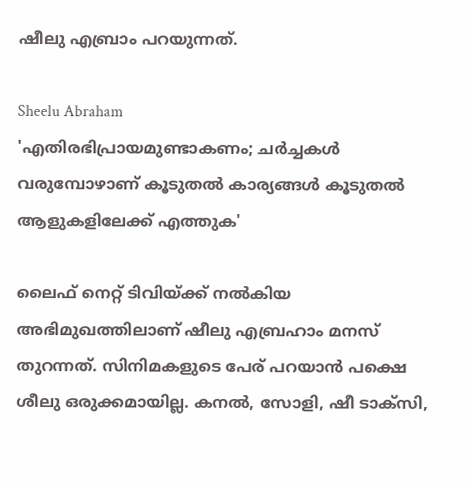ഷീലു എബ്രാം പറയുന്നത്.

Sheelu Abraham
'എതിരഭിപ്രായമുണ്ടാകണം; ചർച്ചകൾ വരുമ്പോഴാണ് കൂടുതൽ കാര്യങ്ങൾ കൂടുതൽ ആളുകളിലേക്ക് എത്തുക'

ലൈഫ് നെറ്റ് ടിവിയ്ക്ക് നല്‍കിയ അഭിമുഖത്തിലാണ് ഷീലു എബ്രഹാം മനസ് തുറന്നത്. സിനിമകളുടെ പേര് പറയാന്‍ പക്ഷെ ശീലു ഒരുക്കമായില്ല. കനല്‍, സോളി, ഷീ ടാക്‌സി,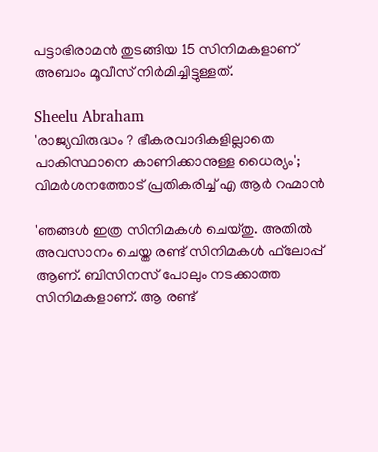പട്ടാഭിരാമന്‍ തുടങ്ങിയ 15 സിനിമകളാണ് അബാം മൂവീസ് നിര്‍മിച്ചിട്ടുള്ളത്.

Sheelu Abraham
'രാജ്യവിരുദ്ധം ? ഭീകരവാദികളില്ലാതെ പാകിസ്ഥാനെ കാണിക്കാനുള്ള ധൈര്യം'; വിമർശനത്തോട് പ്രതികരിച്ച് എ ആർ റഹ്മാൻ

'ഞങ്ങള്‍ ഇത്ര സിനിമകള്‍ ചെയ്തു. അതില്‍ അവസാനം ചെയ്ത രണ്ട് സിനിമകള്‍ ഫ്‌ലോപ്പ് ആണ്. ബിസിനസ് പോലും നടക്കാത്ത സിനിമകളാണ്. ആ രണ്ട്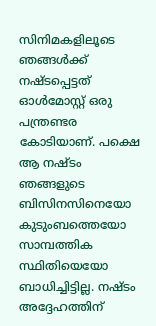സിനിമകളിലൂടെ ഞങ്ങള്‍ക്ക് നഷ്ടപ്പെട്ടത് ഓള്‍മോസ്റ്റ് ഒരു പന്ത്രണ്ടര കോടിയാണ്. പക്ഷെ ആ നഷ്ടം ഞങ്ങളുടെ ബിസിനസിനെയോ കുടുംബത്തെയോ സാമ്പത്തിക സ്ഥിതിയെയോ ബാധിച്ചിട്ടില്ല. നഷ്ടം അദ്ദേഹത്തിന്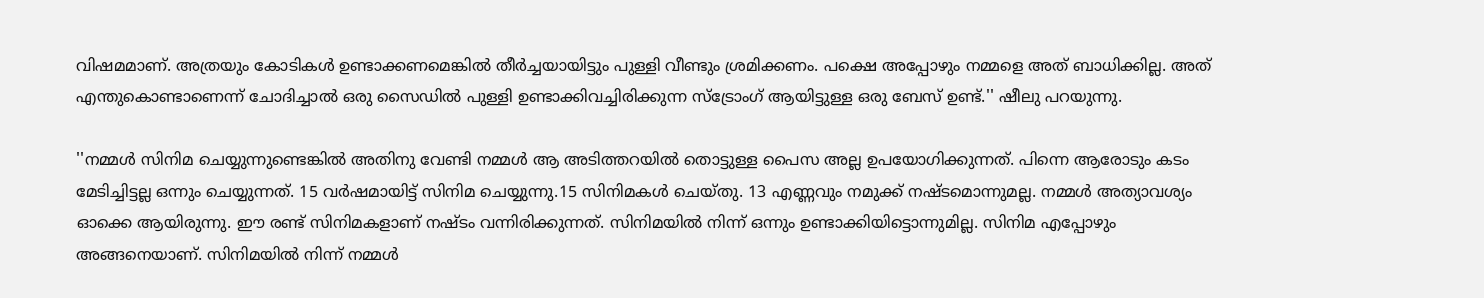വിഷമമാണ്. അത്രയും കോടികള്‍ ഉണ്ടാക്കണമെങ്കില്‍ തീര്‍ച്ചയായിട്ടും പുള്ളി വീണ്ടും ശ്രമിക്കണം. പക്ഷെ അപ്പോഴും നമ്മളെ അത് ബാധിക്കില്ല. അത് എന്തുകൊണ്ടാണെന്ന് ചോദിച്ചാല്‍ ഒരു സൈഡില്‍ പുള്ളി ഉണ്ടാക്കിവച്ചിരിക്കുന്ന സ്‌ട്രോംഗ് ആയിട്ടുള്ള ഒരു ബേസ് ഉണ്ട്.'' ഷീലു പറയുന്നു.

''നമ്മള്‍ സിനിമ ചെയ്യുന്നുണ്ടെങ്കില്‍ അതിനു വേണ്ടി നമ്മള്‍ ആ അടിത്തറയില്‍ തൊട്ടുള്ള പൈസ അല്ല ഉപയോഗിക്കുന്നത്. പിന്നെ ആരോടും കടം മേടിച്ചിട്ടല്ല ഒന്നും ചെയ്യുന്നത്. 15 വര്‍ഷമായിട്ട് സിനിമ ചെയ്യുന്നു.15 സിനിമകള്‍ ചെയ്തു. 13 എണ്ണവും നമുക്ക് നഷ്ടമൊന്നുമല്ല. നമ്മള്‍ അത്യാവശ്യം ഓക്കെ ആയിരുന്നു. ഈ രണ്ട് സിനിമകളാണ് നഷ്ടം വന്നിരിക്കുന്നത്. സിനിമയില്‍ നിന്ന് ഒന്നും ഉണ്ടാക്കിയിട്ടൊന്നുമില്ല. സിനിമ എപ്പോഴും അങ്ങനെയാണ്. സിനിമയില്‍ നിന്ന് നമ്മള്‍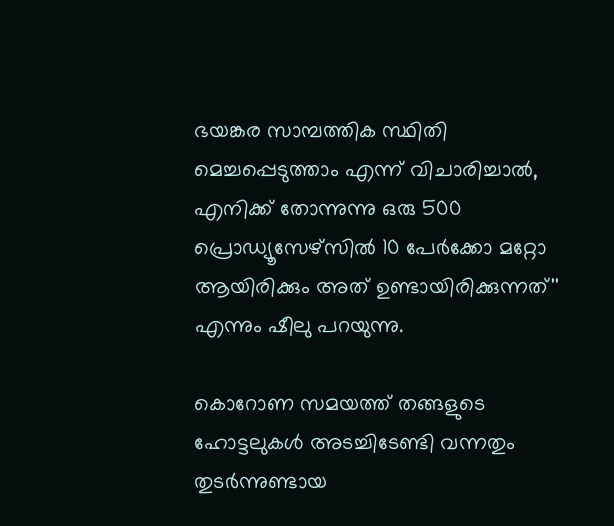ഭയങ്കര സാമ്പത്തിക സ്ഥിതി മെച്ചപ്പെടുത്താം എന്ന് വിചാരിച്ചാല്‍, എനിക്ക് തോന്നുന്നു ഒരു 500 പ്രൊഡ്യൂസേഴ്‌സില്‍ 10 പേര്‍ക്കോ മറ്റോ ആയിരിക്കും അത് ഉണ്ടായിരിക്കുന്നത്'' എന്നും ഷീലു പറയുന്നു.

കൊറോണ സമയത്ത് തങ്ങളുടെ ഹോട്ടലുകള്‍ അടച്ചിടേണ്ടി വന്നതും തുടര്‍ന്നുണ്ടായ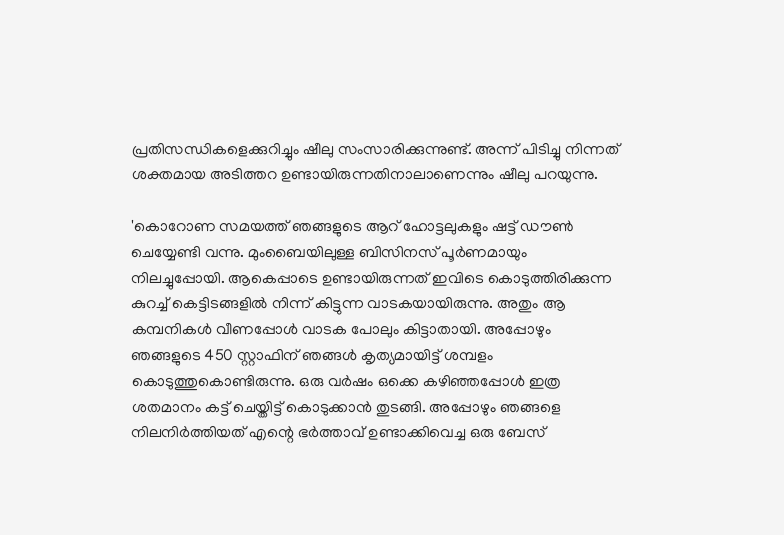പ്രതിസന്ധികളെക്കുറിച്ചും ഷീലു സംസാരിക്കുന്നുണ്ട്. അന്ന് പിടിച്ചു നിന്നത് ശക്തമായ അടിത്തറ ഉണ്ടായിരുന്നതിനാലാണെന്നും ഷീലു പറയുന്നു.

'കൊറോണ സമയത്ത് ഞങ്ങളുടെ ആറ് ഹോട്ടലുകളും ഷട്ട് ഡൗണ്‍ ചെയ്യേണ്ടി വന്നു. മുംബൈയിലുള്ള ബിസിനസ് പൂര്‍ണമായും നിലച്ചുപ്പോയി. ആകെപ്പാടെ ഉണ്ടായിരുന്നത് ഇവിടെ കൊടുത്തിരിക്കുന്ന കുറച്ച് കെട്ടിടങ്ങളില്‍ നിന്ന് കിട്ടുന്ന വാടകയായിരുന്നു. അതും ആ കമ്പനികള്‍ വീണപ്പോള്‍ വാടക പോലും കിട്ടാതായി. അപ്പോഴും ഞങ്ങളുടെ 450 സ്റ്റാഫിന് ഞങ്ങള്‍ കൃത്യമായിട്ട് ശമ്പളം കൊടുത്തുകൊണ്ടിരുന്നു. ഒരു വര്‍ഷം ഒക്കെ കഴിഞ്ഞപ്പോള്‍ ഇത്ര ശതമാനം കട്ട് ചെയ്തിട്ട് കൊടുക്കാന്‍ തുടങ്ങി. അപ്പോഴും ഞങ്ങളെ നിലനിര്‍ത്തിയത് എന്റെ ഭര്‍ത്താവ് ഉണ്ടാക്കിവെച്ച ഒരു ബേസ്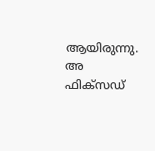ആയിരുന്നു. അ ഫിക്‌സഡ്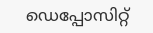ഡെപ്പോസിറ്റ്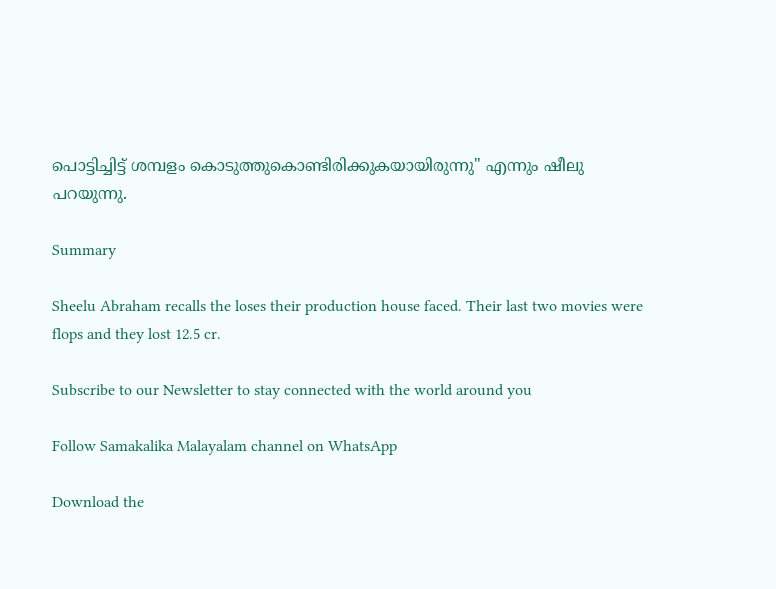പൊട്ടിച്ചിട്ട് ശമ്പളം കൊടുത്തുകൊണ്ടിരിക്കുകയായിരുന്നു'' എന്നും ഷീലു പറയുന്നു.

Summary

Sheelu Abraham recalls the loses their production house faced. Their last two movies were flops and they lost 12.5 cr.

Subscribe to our Newsletter to stay connected with the world around you

Follow Samakalika Malayalam channel on WhatsApp

Download the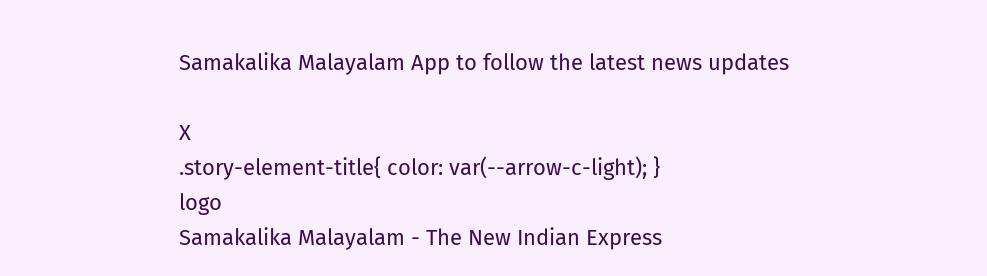Samakalika Malayalam App to follow the latest news updates

X
.story-element-title{ color: var(--arrow-c-light); }
logo
Samakalika Malayalam - The New Indian Express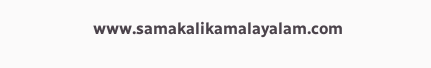www.samakalikamalayalam.com